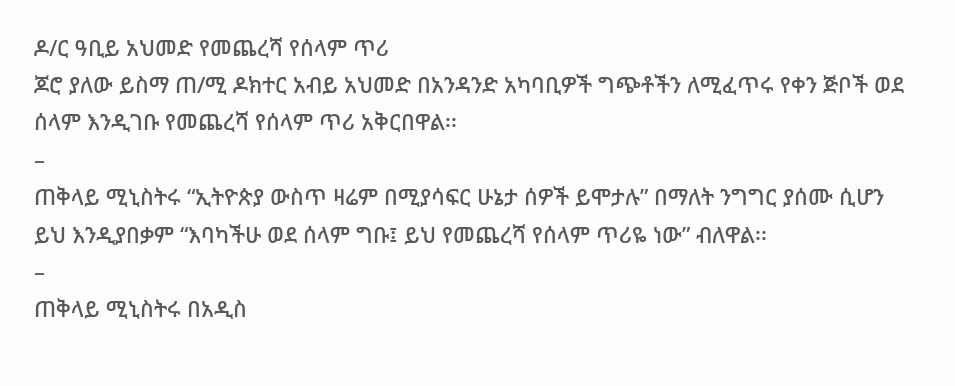ዶ/ር ዓቢይ አህመድ የመጨረሻ የሰላም ጥሪ
ጆሮ ያለው ይስማ ጠ/ሚ ዶክተር አብይ አህመድ በአንዳንድ አካባቢዎች ግጭቶችን ለሚፈጥሩ የቀን ጅቦች ወደ ሰላም እንዲገቡ የመጨረሻ የሰላም ጥሪ አቅርበዋል፡፡
–
ጠቅላይ ሚኒስትሩ “ኢትዮጵያ ውስጥ ዛሬም በሚያሳፍር ሁኔታ ሰዎች ይሞታሉ” በማለት ንግግር ያሰሙ ሲሆን ይህ እንዲያበቃም “እባካችሁ ወደ ሰላም ግቡ፤ ይህ የመጨረሻ የሰላም ጥሪዬ ነው” ብለዋል፡፡
–
ጠቅላይ ሚኒስትሩ በአዲስ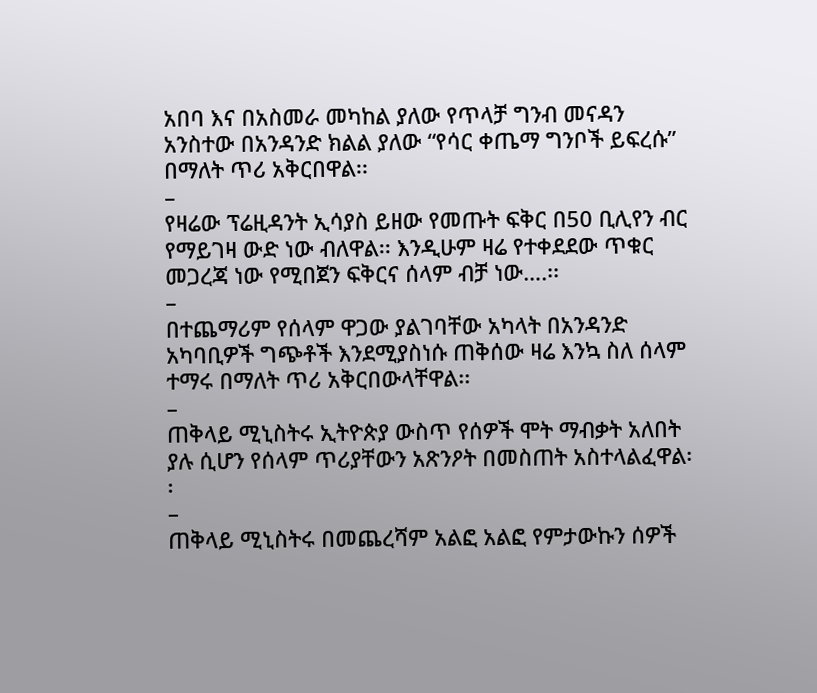አበባ እና በአስመራ መካከል ያለው የጥላቻ ግንብ መናዳን አንስተው በአንዳንድ ክልል ያለው “የሳር ቀጤማ ግንቦች ይፍረሱ” በማለት ጥሪ አቅርበዋል፡፡
–
የዛሬው ፕሬዚዳንት ኢሳያስ ይዘው የመጡት ፍቅር በ50 ቢሊየን ብር የማይገዛ ውድ ነው ብለዋል፡፡ እንዲሁም ዛሬ የተቀደደው ጥቁር መጋረጃ ነው የሚበጀን ፍቅርና ሰላም ብቻ ነው….፡፡
–
በተጨማሪም የሰላም ዋጋው ያልገባቸው አካላት በአንዳንድ አካባቢዎች ግጭቶች እንደሚያስነሱ ጠቅሰው ዛሬ እንኳ ስለ ሰላም ተማሩ በማለት ጥሪ አቅርበውላቸዋል፡፡
–
ጠቅላይ ሚኒስትሩ ኢትዮጵያ ውስጥ የሰዎች ሞት ማብቃት አለበት ያሉ ሲሆን የሰላም ጥሪያቸውን አጽንዖት በመስጠት አስተላልፈዋል፡፡
–
ጠቅላይ ሚኒስትሩ በመጨረሻም አልፎ አልፎ የምታውኩን ሰዎች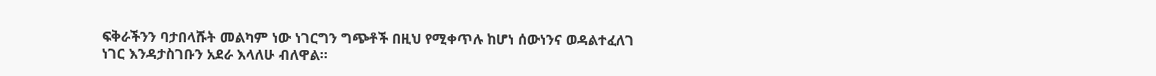ፍቅራችንን ባታበላሹት መልካም ነው ነገርግን ግጭቶች በዚህ የሚቀጥሉ ከሆነ ሰውነንና ወዳልተፈለገ ነገር እንዳታስገቡን አደራ እላለሁ ብለዋል፡፡